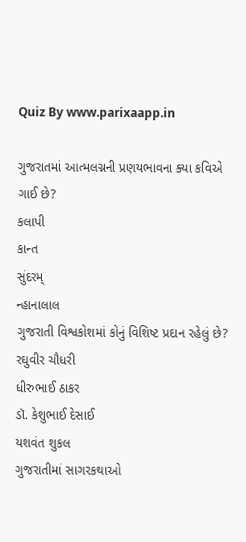Quiz By www.parixaapp.in

ગુજરાતમાં આત્મલગ્નની પ્રણયભાવના ક્યા કવિએ ગાઈ છે?
કલાપી
કાન્ત
સુંદરમ્‌
ન્હાનાલાલ
ગુજરાતી વિશ્વકોશમાં કોનું વિશિષ્ટ પ્રદાન રહેલું છે?
રઘુવીર ચૌધરી
ધીરુભાઈ ઠાકર
ડૉ. કેશુભાઈ દેસાઈ
યશવંત શુકલ
ગુજરાતીમાં સાગરકથાઓ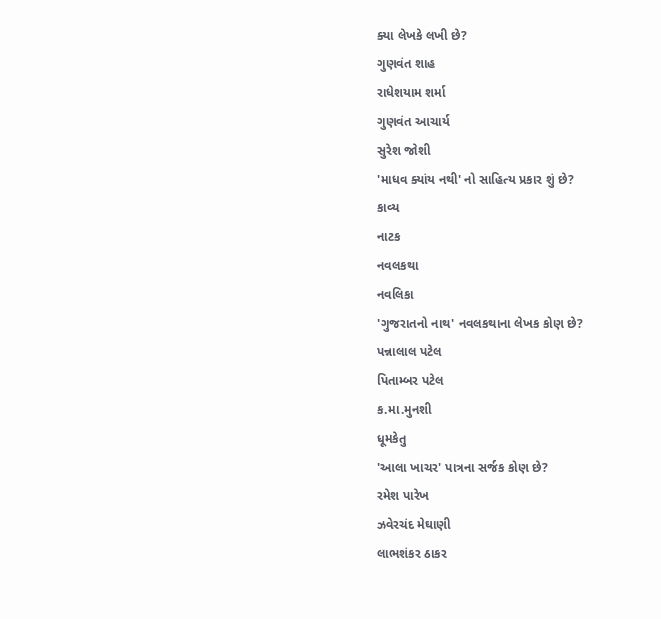ક્યા લેખકે લખી છે?
ગુણવંત શાહ
રાધેશયામ શર્મા
ગુણવંત આચાર્ય
સુરેશ જોશી
'માધવ ક્યાંય નથી' નો સાહિત્ય પ્રકાર શું છે?
કાવ્ય
નાટક
નવલકથા
નવલિકા
'ગુજરાતનો નાથ' નવલકથાના લેખક કોણ છે?
પન્નાલાલ પટેલ
પિતામ્બર પટેલ
ક.મા.મુનશી
ધૂમકેતુ
'આલા ખાચર' પાત્રના સર્જક કોણ છે?
રમેશ પારેખ
ઝવેરચંદ મેઘાણી
લાભશંકર ઠાકર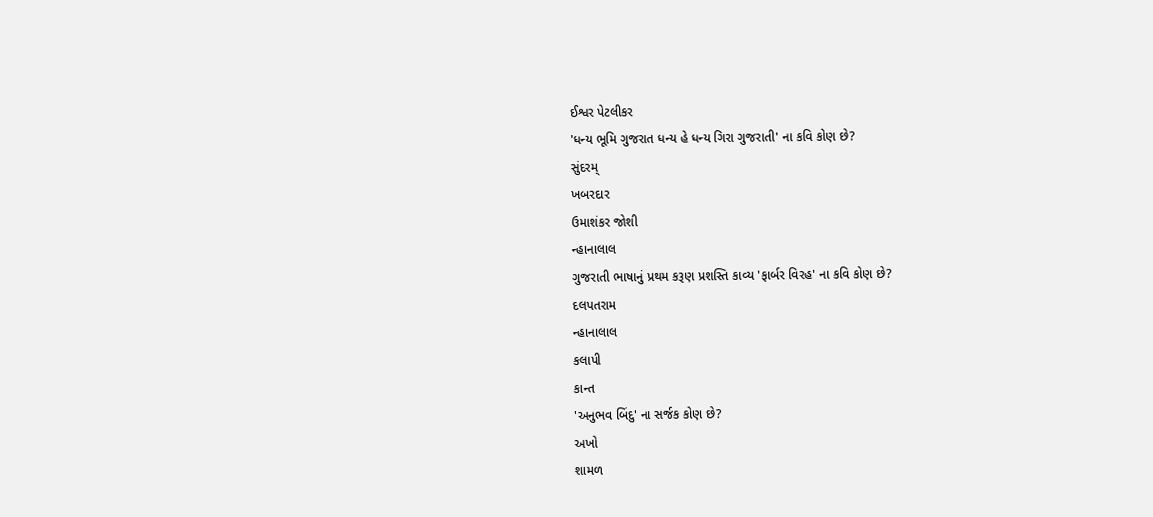ઈશ્વર પેટલીકર
'ધન્ય ભૂમિ ગુજરાત ધન્ય હે ધન્ય ગિરા ગુજરાતી' ના કવિ કોણ છે?
સુંદરમ્‌
ખબરદાર
ઉમાશંકર જોશી
ન્હાનાલાલ
ગુજરાતી ભાષાનું પ્રથમ કરૂણ પ્રશસ્તિ કાવ્ય 'ફાર્બર વિરહ' ના કવિ કોણ છે?
દલપતરામ
ન્હાનાલાલ
કલાપી
કાન્ત
'અનુભવ બિંદુ' ના સર્જક કોણ છે?
અખો
શામળ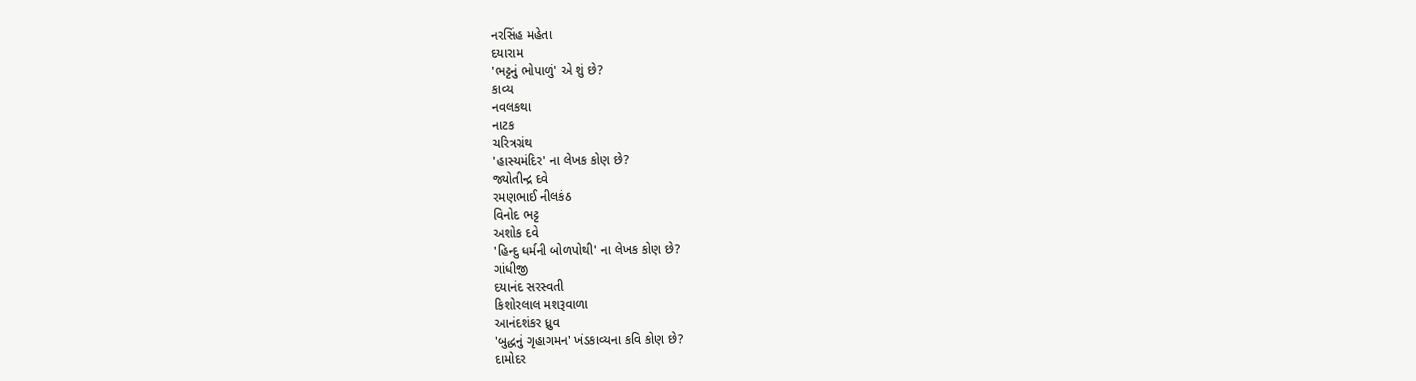નરસિંહ મહેતા
દયારામ
'ભટ્ટનું ભોપાળું' એ શું છે?
કાવ્ય
નવલકથા
નાટક
ચરિત્રગ્રંથ
'હાસ્યમંદિર' ના લેખક કોણ છે?
જ્યોતીન્દ્ર દવે
રમણભાઈ નીલકંઠ
વિનોદ ભટ્ટ
અશોક દવે
'હિન્દુ ધર્મની બોળપોથી' ના લેખક કોણ છે?
ગાંધીજી
દયાનંદ સરસ્વતી
કિશોરલાલ મશરૂવાળા
આનંદશંકર ધ્રુવ
'બુદ્ધનું ગૃહાગમન' ખંડકાવ્યના કવિ કોણ છે?
દામોદર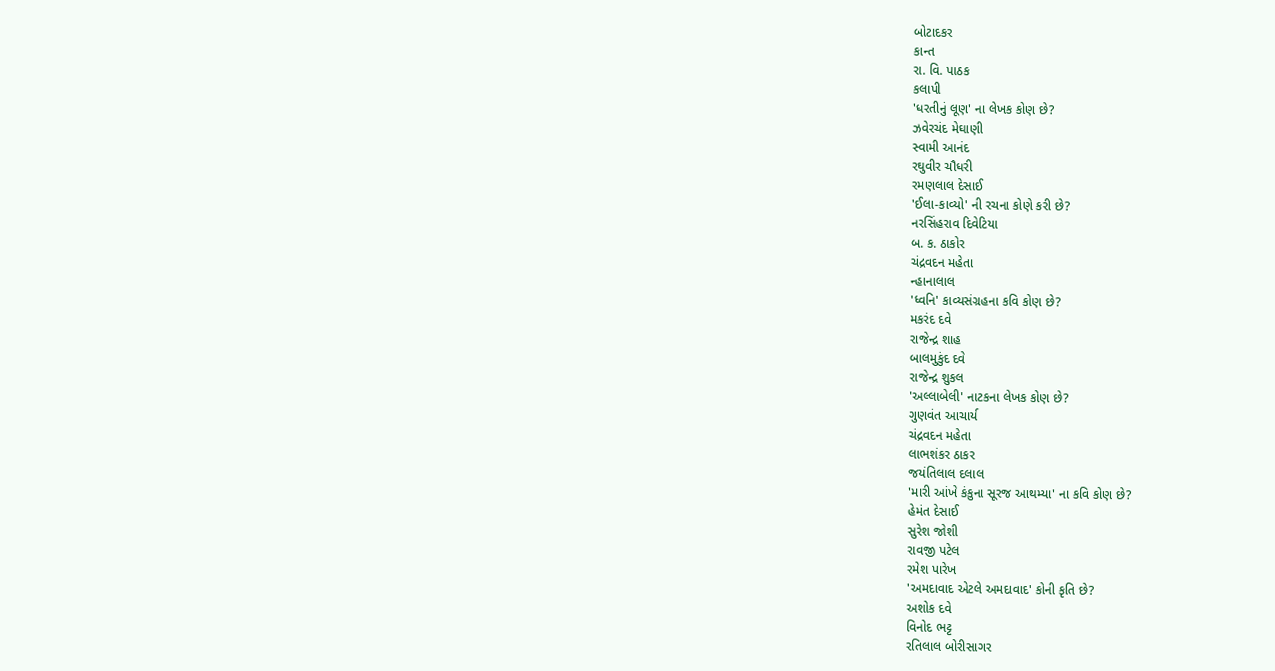બોટાદકર
કાન્ત
રા. વિ. પાઠક
કલાપી
'ધરતીનું લૂણ' ના લેખક કોણ છે?
ઝવેરચંદ મેઘાણી
સ્વામી આનંદ
રઘુવીર ચૌધરી
રમણલાલ દેસાઈ
'ઈલા-કાવ્યો' ની રચના કોણે કરી છે?
નરસિંહરાવ દિવેટિયા
બ. ક. ઠાકોર
ચંદ્રવદન મહેતા
ન્હાનાલાલ
'ધ્વનિ' કાવ્યસંગ્રહના કવિ કોણ છે?
મકરંદ દવે
રાજેન્દ્ર શાહ
બાલમુકુંદ દવે
રાજેન્દ્ર શુકલ
'અલ્લાબેલી' નાટકના લેખક કોણ છે?
ગુણવંત આચાર્ય
ચંદ્રવદન મહેતા
લાભશંકર ઠાકર
જયંતિલાલ દલાલ
'મારી આંખે કંકુના સૂરજ આથમ્યા' ના કવિ કોણ છે?
હેમંત દેસાઈ
સુરેશ જોશી
રાવજી પટેલ
રમેશ પારેખ
'અમદાવાદ એટલે અમદાવાદ' કોની કૃતિ છે?
અશોક દવે
વિનોદ ભટ્ટ
રતિલાલ બોરીસાગર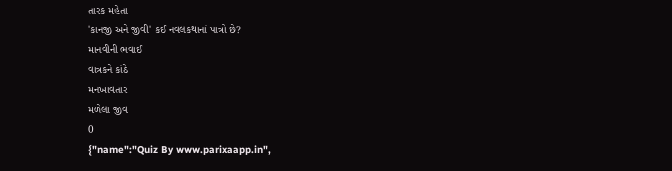તારક મહેતા
'કાનજી અને જીવી' કઈ નવલકથાનાં પાત્રો છે?
માનવીની ભવાઈ
વાત્રકને કાંઠે
મનખાવતાર
મળેલા જીવ
0
{"name":"Quiz By www.parixaapp.in",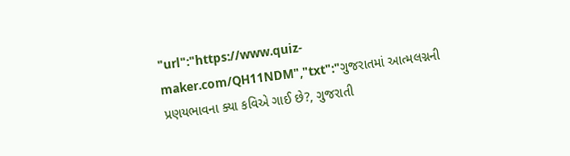"url":"https://www.quiz-maker.com/QH11NDM","txt":"ગુજરાતમાં આત્મલગ્નની પ્રણયભાવના ક્યા કવિએ ગાઈ છે?, ગુજરાતી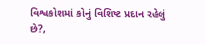વિશ્વકોશમાં કોનું વિશિષ્ટ પ્રદાન રહેલું છે?,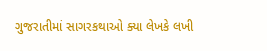ગુજરાતીમાં સાગરકથાઓ ક્યા લેખકે લખી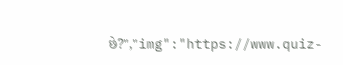છે?","img":"https://www.quiz-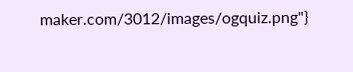maker.com/3012/images/ogquiz.png"}